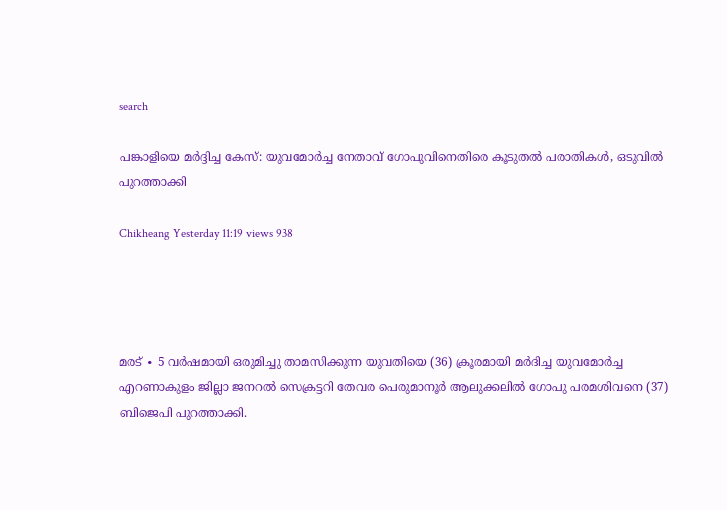search

പങ്കാളിയെ മർദ്ദിച്ച കേസ്: യുവമോർച്ച നേതാവ് ഗോപുവിനെതിരെ കൂടുതൽ പരാതികൾ, ഒടുവിൽ പുറത്താക്കി

Chikheang Yesterday 11:19 views 938




മരട് ∙ 5 വർഷമായി ഒരുമിച്ചു താമസിക്കുന്ന യുവതിയെ (36) ക്രൂരമായി മർദിച്ച യുവമോർച്ച എറണാകുളം ജില്ലാ ജനറൽ സെക്രട്ടറി തേവര പെരുമാനൂർ ആലുക്കലിൽ ഗോപു പരമശിവനെ (37) ബിജെപി പുറത്താക്കി.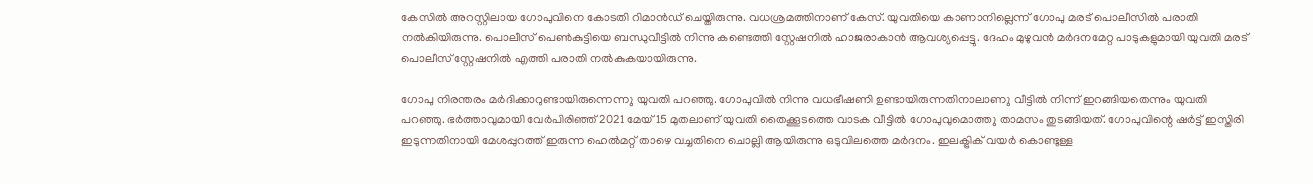കേസിൽ അറസ്റ്റിലായ ഗോപുവിനെ കോടതി റിമാൻഡ് ചെയ്തിരുന്നു. വധശ്രമത്തിനാണ് കേസ്. യുവതിയെ കാണാനില്ലെന്ന് ഗോപു മരട് പൊലീസിൽ പരാതി നൽകിയിരുന്നു. പൊലീസ് പെൺകുട്ടിയെ ബന്ധുവീട്ടിൽ നിന്നു കണ്ടെത്തി സ്റ്റേഷനിൽ ഹാജരാകാൻ ആവശ്യപ്പെട്ടു. ദേഹം മുഴുവൻ മർദനമേറ്റ പാടുകളുമായി യുവതി മരട് പൊലീസ് സ്റ്റേഷനിൽ എത്തി പരാതി നൽകുകയായിരുന്നു.

ഗോപു നിരന്തരം മർദിക്കാറുണ്ടായിരുന്നെന്ന‌ു യുവതി പറഞ്ഞു. ഗോപുവിൽ നിന്നു വധഭീഷണി ഉണ്ടായിരുന്നതിനാലാണ‌ു വീട്ടിൽ നിന്ന് ഇറങ്ങിയതെന്നും യുവതി പറഞ്ഞു. ഭർത്താവുമായി വേർപിരിഞ്ഞ് 2021 മേയ് 15 മുതലാണ് യുവതി തൈക്കൂടത്തെ വാടക വീട്ടിൽ ഗോപുവുമൊത്ത‌ു താമസം തുടങ്ങിയത്. ഗോപുവിന്റെ ഷർട്ട് ഇസ്തിരി ഇടുന്നതിനായി മേശപ്പുറത്ത് ഇരുന്ന ഹെൽമറ്റ് താഴെ വച്ചതിനെ ചൊല്ലി ആയിരുന്നു ഒടുവിലത്തെ മർദനം. ഇലക്ട്രിക് വയർ കൊണ്ടുള്ള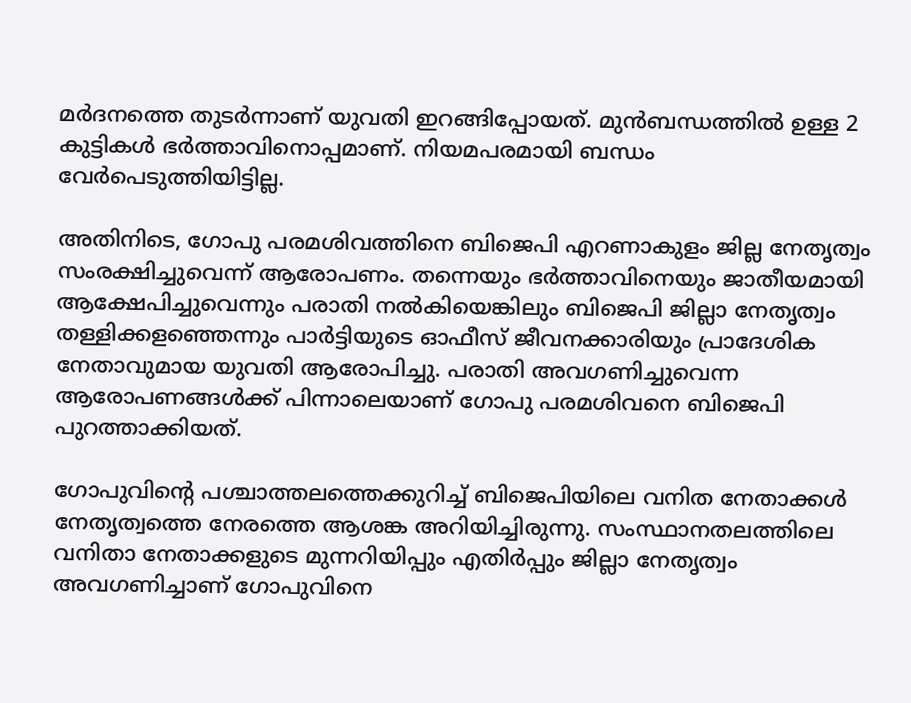മർദനത്തെ തുടർന്നാണ് യുവതി ഇറങ്ങിപ്പോയത്. മുൻബന്ധത്തിൽ ഉള്ള 2 കുട്ടികൾ ഭർത്താവിനൊപ്പമാണ്. നിയമപരമായി ബന്ധം വേർപെടുത്തിയിട്ടില്ല.

അതിനിടെ, ഗോപു പരമശിവത്തിനെ ബിജെപി എറണാകുളം ജില്ല നേതൃത്വം സംരക്ഷിച്ചുവെന്ന് ആരോപണം. തന്നെയും ഭർത്താവിനെയും ജാതീയമായി ആക്ഷേപിച്ചുവെന്നും പരാതി നൽകിയെങ്കിലും ബിജെപി ജില്ലാ നേതൃത്വം തള്ളിക്കളഞ്ഞെന്നും പാർട്ടിയുടെ ഓഫീസ് ജീവനക്കാരിയും പ്രാദേശിക നേതാവുമായ യുവതി ആരോപിച്ചു. പരാതി അവഗണിച്ചുവെന്ന ആരോപണങ്ങൾക്ക് പിന്നാലെയാണ് ഗോപു പരമശിവനെ ബിജെപി പുറത്താക്കിയത്.

ഗോപുവിന്റെ പശ്ചാത്തലത്തെക്കുറിച്ച് ബിജെപിയിലെ വനിത നേതാക്കൾ നേതൃത്വത്തെ നേരത്തെ ആശങ്ക അറിയിച്ചിരുന്നു. സംസ്ഥാനതലത്തിലെ വനിതാ നേതാക്കളുടെ മുന്നറിയിപ്പും എതിർപ്പും ജില്ലാ നേതൃത്വം അവഗണിച്ചാണ് ഗോപുവിനെ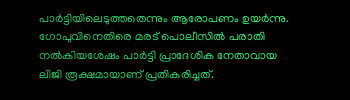പാർട്ടിയിലെടുത്തതെന്നും ആരോപണം ഉയർന്നു. ഗോപുവിനെതിരെ മരട് പൊലീസിൽ പരാതി നൽകിയശേഷം പാർട്ടി പ്രാദേശിക നേതാവായ ലിജി രൂക്ഷമായാണ് പ്രതികരിച്ചത്.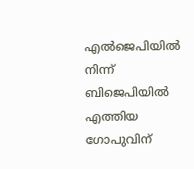എൽജെപിയിൽ നിന്ന് ബിജെപിയിൽ എത്തിയ ഗോപുവിന്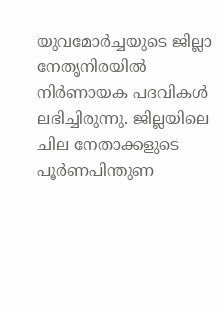യുവമോർച്ചയുടെ ജില്ലാ നേതൃനിരയിൽ നിർണായക പദവികൾ ലഭിച്ചിരുന്നു. ജില്ലയിലെ ചില നേതാക്കളുടെ പൂർണപിന്തുണ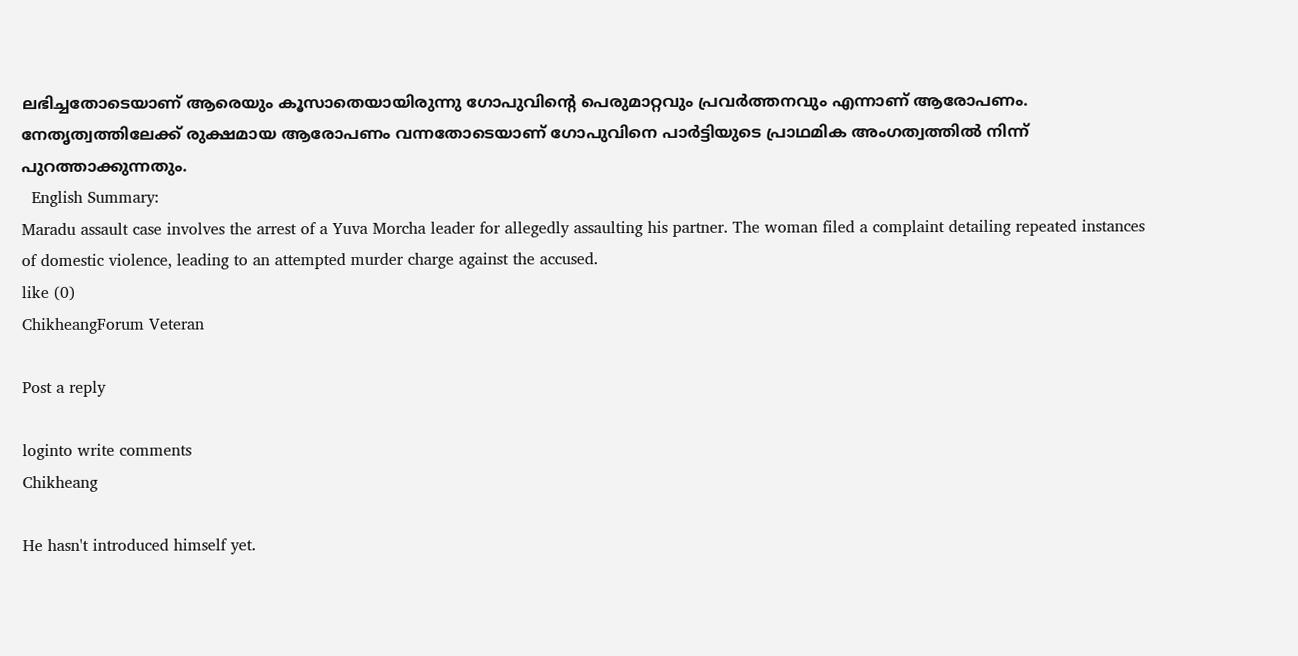ലഭിച്ചതോടെയാണ് ആരെയും കൂസാതെയായിരുന്നു ഗോപുവിന്റെ പെരുമാറ്റവും പ്രവർത്തനവും എന്നാണ് ആരോപണം. നേതൃത്വത്തിലേക്ക് രുക്ഷമായ ആരോപണം വന്നതോടെയാണ് ഗോപുവിനെ പാർട്ടിയുടെ പ്രാഥമിക അംഗത്വത്തിൽ നിന്ന് പുറത്താക്കുന്നതും.
  English Summary:
Maradu assault case involves the arrest of a Yuva Morcha leader for allegedly assaulting his partner. The woman filed a complaint detailing repeated instances of domestic violence, leading to an attempted murder charge against the accused.
like (0)
ChikheangForum Veteran

Post a reply

loginto write comments
Chikheang

He hasn't introduced himself yet.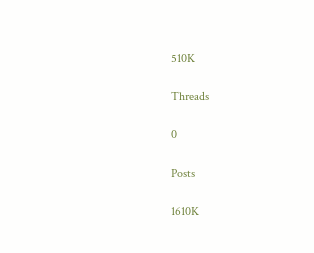510K

Threads

0

Posts

1610K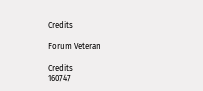Credits

Forum Veteran

Credits
160747